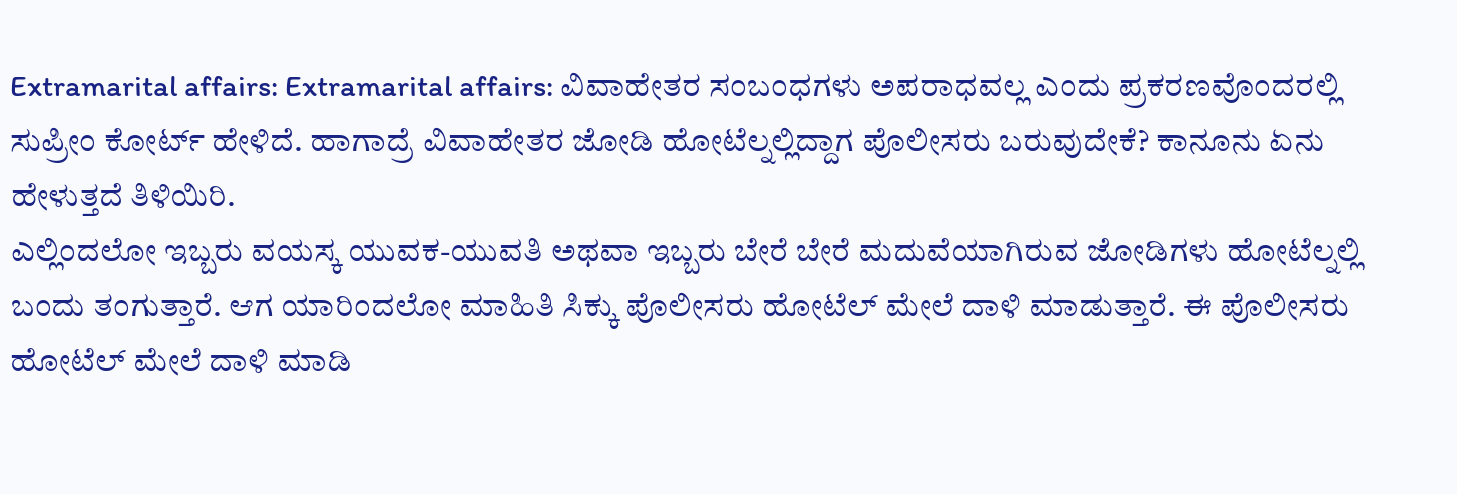Extramarital affairs: Extramarital affairs: ವಿವಾಹೇತರ ಸಂಬಂಧಗಳು ಅಪರಾಧವಲ್ಲ ಎಂದು ಪ್ರಕರಣವೊಂದರಲ್ಲಿ ಸುಪ್ರೀಂ ಕೋರ್ಟ್ ಹೇಳಿದೆ. ಹಾಗಾದ್ರೆ ವಿವಾಹೇತರ ಜೋಡಿ ಹೋಟೆಲ್ನಲ್ಲಿದ್ದಾಗ ಪೊಲೀಸರು ಬರುವುದೇಕೆ? ಕಾನೂನು ಏನು ಹೇಳುತ್ತದೆ ತಿಳಿಯಿರಿ.
ಎಲ್ಲಿಂದಲೋ ಇಬ್ಬರು ವಯಸ್ಕ ಯುವಕ-ಯುವತಿ ಅಥವಾ ಇಬ್ಬರು ಬೇರೆ ಬೇರೆ ಮದುವೆಯಾಗಿರುವ ಜೋಡಿಗಳು ಹೋಟೆಲ್ನಲ್ಲಿ ಬಂದು ತಂಗುತ್ತಾರೆ. ಆಗ ಯಾರಿಂದಲೋ ಮಾಹಿತಿ ಸಿಕ್ಕು ಪೊಲೀಸರು ಹೋಟೆಲ್ ಮೇಲೆ ದಾಳಿ ಮಾಡುತ್ತಾರೆ. ಈ ಪೊಲೀಸರು ಹೋಟೆಲ್ ಮೇಲೆ ದಾಳಿ ಮಾಡಿ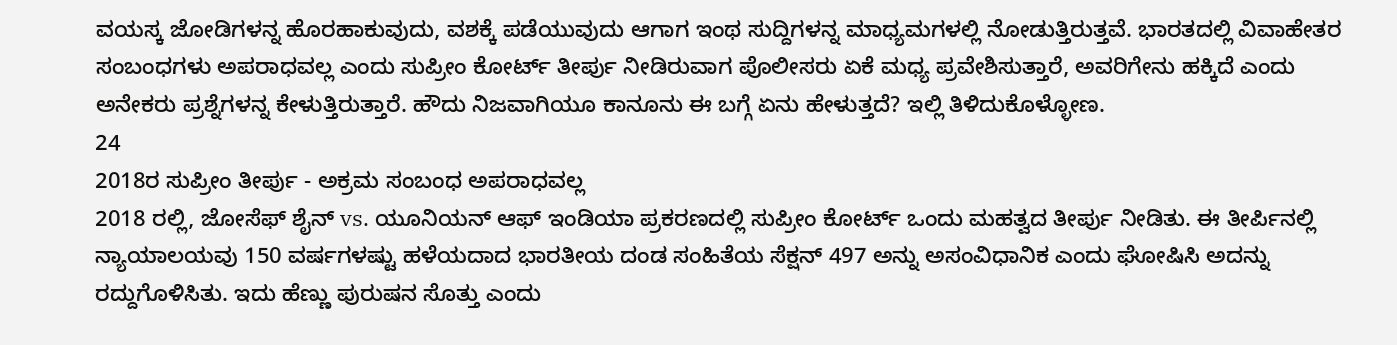ವಯಸ್ಕ ಜೋಡಿಗಳನ್ನ ಹೊರಹಾಕುವುದು, ವಶಕ್ಕೆ ಪಡೆಯುವುದು ಆಗಾಗ ಇಂಥ ಸುದ್ದಿಗಳನ್ನ ಮಾಧ್ಯಮಗಳಲ್ಲಿ ನೋಡುತ್ತಿರುತ್ತವೆ. ಭಾರತದಲ್ಲಿ ವಿವಾಹೇತರ ಸಂಬಂಧಗಳು ಅಪರಾಧವಲ್ಲ ಎಂದು ಸುಪ್ರೀಂ ಕೋರ್ಟ್ ತೀರ್ಪು ನೀಡಿರುವಾಗ ಪೊಲೀಸರು ಏಕೆ ಮಧ್ಯ ಪ್ರವೇಶಿಸುತ್ತಾರೆ, ಅವರಿಗೇನು ಹಕ್ಕಿದೆ ಎಂದು ಅನೇಕರು ಪ್ರಶ್ನೆಗಳನ್ನ ಕೇಳುತ್ತಿರುತ್ತಾರೆ. ಹೌದು ನಿಜವಾಗಿಯೂ ಕಾನೂನು ಈ ಬಗ್ಗೆ ಏನು ಹೇಳುತ್ತದೆ? ಇಲ್ಲಿ ತಿಳಿದುಕೊಳ್ಳೋಣ.
24
2018ರ ಸುಪ್ರೀಂ ತೀರ್ಪು - ಅಕ್ರಮ ಸಂಬಂಧ ಅಪರಾಧವಲ್ಲ
2018 ರಲ್ಲಿ, ಜೋಸೆಫ್ ಶೈನ್ vs. ಯೂನಿಯನ್ ಆಫ್ ಇಂಡಿಯಾ ಪ್ರಕರಣದಲ್ಲಿ ಸುಪ್ರೀಂ ಕೋರ್ಟ್ ಒಂದು ಮಹತ್ವದ ತೀರ್ಪು ನೀಡಿತು. ಈ ತೀರ್ಪಿನಲ್ಲಿ ನ್ಯಾಯಾಲಯವು 150 ವರ್ಷಗಳಷ್ಟು ಹಳೆಯದಾದ ಭಾರತೀಯ ದಂಡ ಸಂಹಿತೆಯ ಸೆಕ್ಷನ್ 497 ಅನ್ನು ಅಸಂವಿಧಾನಿಕ ಎಂದು ಘೋಷಿಸಿ ಅದನ್ನು ರದ್ದುಗೊಳಿಸಿತು. ಇದು ಹೆಣ್ಣು ಪುರುಷನ ಸೊತ್ತು ಎಂದು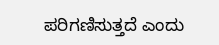ಪರಿಗಣಿಸುತ್ತದೆ ಎಂದು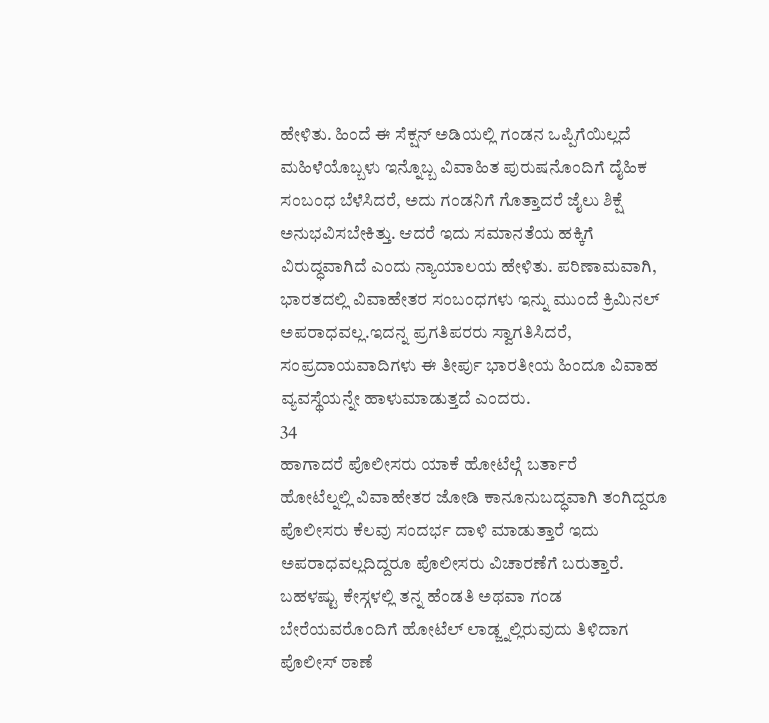ಹೇಳಿತು. ಹಿಂದೆ ಈ ಸೆಕ್ಷನ್ ಅಡಿಯಲ್ಲಿ ಗಂಡನ ಒಪ್ಪಿಗೆಯಿಲ್ಲದೆ ಮಹಿಳೆಯೊಬ್ಬಳು ಇನ್ನೊಬ್ಬ ವಿವಾಹಿತ ಪುರುಷನೊಂದಿಗೆ ದೈಹಿಕ ಸಂಬಂಧ ಬೆಳೆಸಿದರೆ, ಅದು ಗಂಡನಿಗೆ ಗೊತ್ತಾದರೆ ಜೈಲು ಶಿಕ್ಷೆ ಅನುಭವಿಸಬೇಕಿತ್ತು. ಆದರೆ ಇದು ಸಮಾನತೆಯ ಹಕ್ಕಿಗೆ ವಿರುದ್ಧವಾಗಿದೆ ಎಂದು ನ್ಯಾಯಾಲಯ ಹೇಳಿತು. ಪರಿಣಾಮವಾಗಿ, ಭಾರತದಲ್ಲಿ ವಿವಾಹೇತರ ಸಂಬಂಧಗಳು ಇನ್ನು ಮುಂದೆ ಕ್ರಿಮಿನಲ್ ಅಪರಾಧವಲ್ಲ.ಇದನ್ನ ಪ್ರಗತಿಪರರು ಸ್ವಾಗತಿಸಿದರೆ, ಸಂಪ್ರದಾಯವಾದಿಗಳು ಈ ತೀರ್ಪು ಭಾರತೀಯ ಹಿಂದೂ ವಿವಾಹ ವ್ಯವಸ್ಥೆಯನ್ನೇ ಹಾಳುಮಾಡುತ್ತದೆ ಎಂದರು.
34
ಹಾಗಾದರೆ ಪೊಲೀಸರು ಯಾಕೆ ಹೋಟೆಲ್ಗೆ ಬರ್ತಾರೆ
ಹೋಟೆಲ್ನಲ್ಲಿ ವಿವಾಹೇತರ ಜೋಡಿ ಕಾನೂನುಬದ್ಧವಾಗಿ ತಂಗಿದ್ದರೂ ಪೊಲೀಸರು ಕೆಲವು ಸಂದರ್ಭ ದಾಳಿ ಮಾಡುತ್ತಾರೆ ಇದು ಅಪರಾಧವಲ್ಲದಿದ್ದರೂ ಪೊಲೀಸರು ವಿಚಾರಣೆಗೆ ಬರುತ್ತಾರೆ. ಬಹಳಷ್ಟು ಕೇಸ್ಗಳಲ್ಲಿ ತನ್ನ ಹೆಂಡತಿ ಅಥವಾ ಗಂಡ ಬೇರೆಯವರೊಂದಿಗೆ ಹೋಟೆಲ್ ಲಾಡ್ಜ್ನಲ್ಲಿರುವುದು ತಿಳಿದಾಗ ಪೊಲೀಸ್ ಠಾಣೆ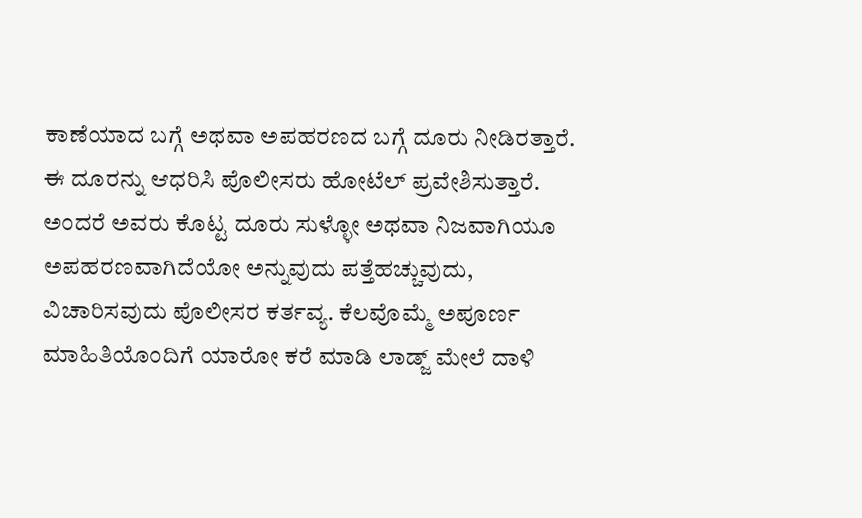ಕಾಣೆಯಾದ ಬಗ್ಗೆ ಅಥವಾ ಅಪಹರಣದ ಬಗ್ಗೆ ದೂರು ನೀಡಿರತ್ತಾರೆ. ಈ ದೂರನ್ನು ಆಧರಿಸಿ ಪೊಲೀಸರು ಹೋಟೆಲ್ ಪ್ರವೇಶಿಸುತ್ತಾರೆ. ಅಂದರೆ ಅವರು ಕೊಟ್ಟ ದೂರು ಸುಳ್ಳೋ ಅಥವಾ ನಿಜವಾಗಿಯೂ ಅಪಹರಣವಾಗಿದೆಯೋ ಅನ್ನುವುದು ಪತ್ತೆಹಚ್ಚುವುದು, ವಿಚಾರಿಸವುದು ಪೊಲೀಸರ ಕರ್ತವ್ಯ. ಕೆಲವೊಮ್ಮೆ ಅಪೂರ್ಣ ಮಾಹಿತಿಯೊಂದಿಗೆ ಯಾರೋ ಕರೆ ಮಾಡಿ ಲಾಡ್ಜ್ ಮೇಲೆ ದಾಳಿ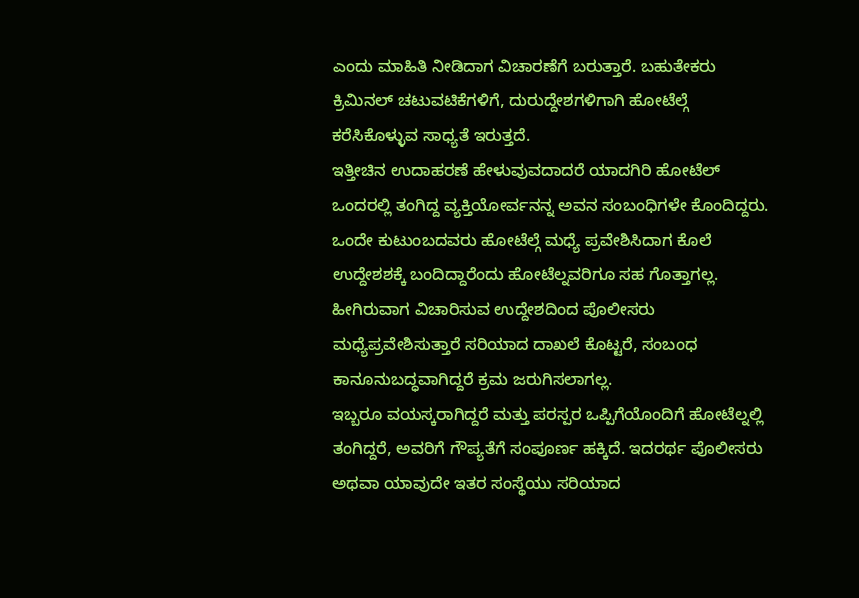ಎಂದು ಮಾಹಿತಿ ನೀಡಿದಾಗ ವಿಚಾರಣೆಗೆ ಬರುತ್ತಾರೆ. ಬಹುತೇಕರು ಕ್ರಿಮಿನಲ್ ಚಟುವಟಿಕೆಗಳಿಗೆ, ದುರುದ್ದೇಶಗಳಿಗಾಗಿ ಹೋಟೆಲ್ಗೆ ಕರೆಸಿಕೊಳ್ಳುವ ಸಾಧ್ಯತೆ ಇರುತ್ತದೆ.
ಇತ್ತೀಚಿನ ಉದಾಹರಣೆ ಹೇಳುವುವದಾದರೆ ಯಾದಗಿರಿ ಹೋಟೆಲ್ ಒಂದರಲ್ಲಿ ತಂಗಿದ್ದ ವ್ಯಕ್ತಿಯೋರ್ವನನ್ನ ಅವನ ಸಂಬಂಧಿಗಳೇ ಕೊಂದಿದ್ದರು. ಒಂದೇ ಕುಟುಂಬದವರು ಹೋಟೆಲ್ಗೆ ಮಧ್ಯೆ ಪ್ರವೇಶಿಸಿದಾಗ ಕೊಲೆ ಉದ್ದೇಶಶಕ್ಕೆ ಬಂದಿದ್ದಾರೆಂದು ಹೋಟೆಲ್ನವರಿಗೂ ಸಹ ಗೊತ್ತಾಗಲ್ಲ. ಹೀಗಿರುವಾಗ ವಿಚಾರಿಸುವ ಉದ್ದೇಶದಿಂದ ಪೊಲೀಸರು ಮಧ್ಯೆಪ್ರವೇಶಿಸುತ್ತಾರೆ ಸರಿಯಾದ ದಾಖಲೆ ಕೊಟ್ಟರೆ, ಸಂಬಂಧ ಕಾನೂನುಬದ್ಧವಾಗಿದ್ದರೆ ಕ್ರಮ ಜರುಗಿಸಲಾಗಲ್ಲ.
ಇಬ್ಬರೂ ವಯಸ್ಕರಾಗಿದ್ದರೆ ಮತ್ತು ಪರಸ್ಪರ ಒಪ್ಪಿಗೆಯೊಂದಿಗೆ ಹೋಟೆಲ್ನಲ್ಲಿ ತಂಗಿದ್ದರೆ, ಅವರಿಗೆ ಗೌಪ್ಯತೆಗೆ ಸಂಪೂರ್ಣ ಹಕ್ಕಿದೆ. ಇದರರ್ಥ ಪೊಲೀಸರು ಅಥವಾ ಯಾವುದೇ ಇತರ ಸಂಸ್ಥೆಯು ಸರಿಯಾದ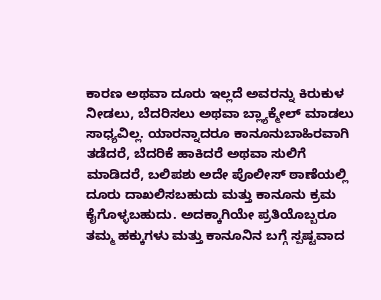ಕಾರಣ ಅಥವಾ ದೂರು ಇಲ್ಲದೆ ಅವರನ್ನು ಕಿರುಕುಳ ನೀಡಲು, ಬೆದರಿಸಲು ಅಥವಾ ಬ್ಲ್ಯಾಕ್ಮೇಲ್ ಮಾಡಲು ಸಾಧ್ಯವಿಲ್ಲ. ಯಾರನ್ನಾದರೂ ಕಾನೂನುಬಾಹಿರವಾಗಿ ತಡೆದರೆ, ಬೆದರಿಕೆ ಹಾಕಿದರೆ ಅಥವಾ ಸುಲಿಗೆ ಮಾಡಿದರೆ, ಬಲಿಪಶು ಅದೇ ಪೊಲೀಸ್ ಠಾಣೆಯಲ್ಲಿ ದೂರು ದಾಖಲಿಸಬಹುದು ಮತ್ತು ಕಾನೂನು ಕ್ರಮ ಕೈಗೊಳ್ಳಬಹುದು. ಅದಕ್ಕಾಗಿಯೇ ಪ್ರತಿಯೊಬ್ಬರೂ ತಮ್ಮ ಹಕ್ಕುಗಳು ಮತ್ತು ಕಾನೂನಿನ ಬಗ್ಗೆ ಸ್ಪಷ್ಟವಾದ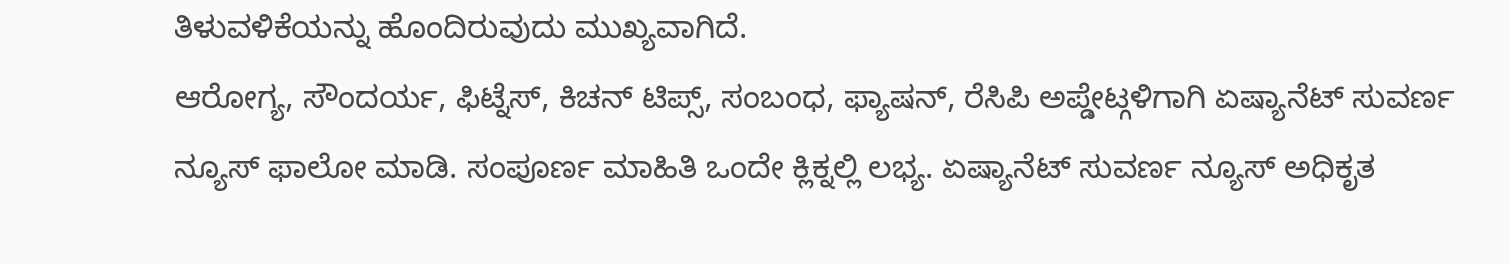ತಿಳುವಳಿಕೆಯನ್ನು ಹೊಂದಿರುವುದು ಮುಖ್ಯವಾಗಿದೆ.
ಆರೋಗ್ಯ, ಸೌಂದರ್ಯ, ಫಿಟ್ನೆಸ್, ಕಿಚನ್ ಟಿಪ್ಸ್, ಸಂಬಂಧ, ಫ್ಯಾಷನ್, ರೆಸಿಪಿ ಅಪ್ಡೇಟ್ಗಳಿಗಾಗಿ ಏಷ್ಯಾನೆಟ್ ಸುವರ್ಣ ನ್ಯೂಸ್ ಫಾಲೋ ಮಾಡಿ. ಸಂಪೂರ್ಣ ಮಾಹಿತಿ ಒಂದೇ ಕ್ಲಿಕ್ನಲ್ಲಿ ಲಭ್ಯ. ಏಷ್ಯಾನೆಟ್ ಸುವರ್ಣ ನ್ಯೂಸ್ ಅಧಿಕೃತ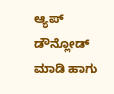ಆ್ಯಪ್ ಡೌನ್ಲೋಡ್ ಮಾಡಿ ಹಾಗು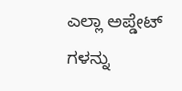ಎಲ್ಲಾ ಅಪ್ಡೇಟ್ ಗಳನ್ನು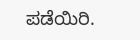ಪಡೆಯಿರಿ.